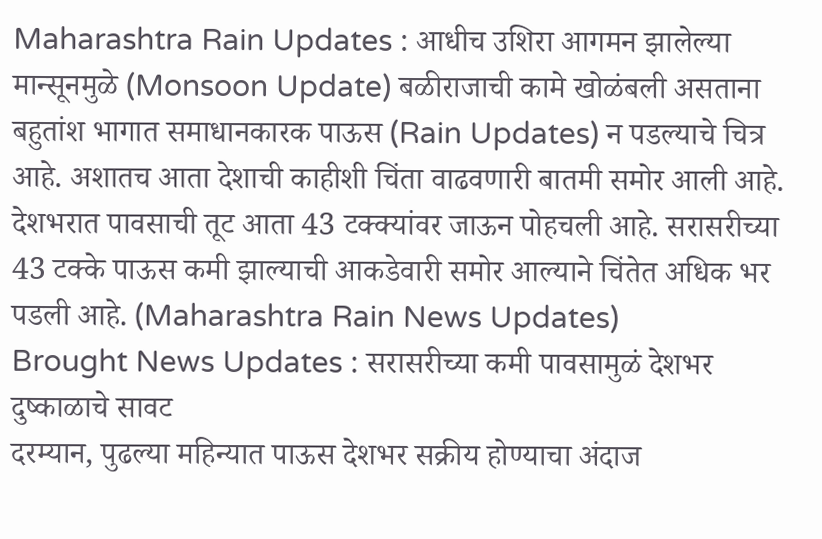Maharashtra Rain Updates : आधीच उशिरा आगमन झालेल्या मान्सूनमुळे (Monsoon Update) बळीराजाची कामे खोळंबली असताना बहुतांश भागात समाधानकारक पाऊस (Rain Updates) न पडल्याचे चित्र आहे. अशातच आता देशाची काहीशी चिंता वाढवणारी बातमी समोर आली आहे. देशभरात पावसाची तूट आता 43 टक्क्यांवर जाऊन पोहचली आहे. सरासरीच्या 43 टक्के पाऊस कमी झाल्याची आकडेवारी समोर आल्याने चिंतेत अधिक भर पडली आहे. (Maharashtra Rain News Updates)
Brought News Updates : सरासरीच्या कमी पावसामुळं देशभर दुष्काळाचे सावट
दरम्यान, पुढल्या महिन्यात पाऊस देशभर सक्रीय होण्याचा अंदाज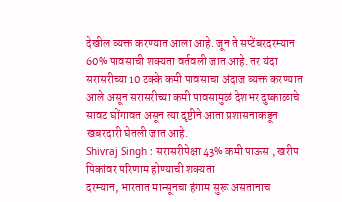देखील व्यक्त करण्यात आला आहे. जून ते सप्टेंबरदरम्यान 60% पावसाची शक्यता वर्तवली जात आहे. तर यंदा सरासरीच्या 10 टक्के कमी पावसाचा अंदाज व्यक्त करण्यात आले असून सरासरीच्या कमी पावसामुळं देशभर दुष्काळाचे सावट घोंगावत असून त्या दृष्टीने आता प्रशासनाकडून खबरदारी घेतली जात आहे.
Shivraj Singh : सरासरीपेक्षा 43% कमी पाऊस , खरीप पिकांवर परिणाम होण्याची शक्यता
दरम्यान, भारतात मान्सूनचा हंगाम सुरू असतानाच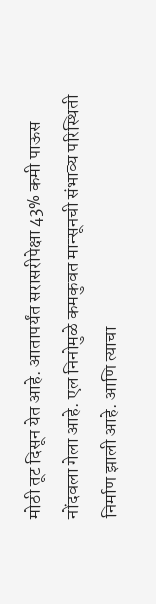मोठी तूट दिसून येत आहे. आतापर्यंत सरासरीपेक्षा 43% कमी पाऊस नोंदवला गेला आहे. एल निनोमुळे कमकुवत मान्सूनची संभाव्य परिस्थिती निर्माण झाली आहे. आणि त्याचा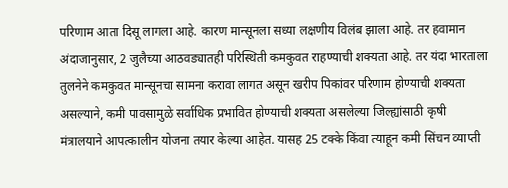परिणाम आता दिसू लागला आहे. कारण मान्सूनला सध्या लक्षणीय विलंब झाला आहे. तर हवामान अंदाजानुसार, 2 जुलैच्या आठवड्यातही परिस्थिती कमकुवत राहण्याची शक्यता आहे. तर यंदा भारताला तुलनेने कमकुवत मान्सूनचा सामना करावा लागत असून खरीप पिकांवर परिणाम होण्याची शक्यता असल्याने, कमी पावसामुळे सर्वाधिक प्रभावित होण्याची शक्यता असलेल्या जिल्ह्यांसाठी कृषी मंत्रालयाने आपत्कालीन योजना तयार केल्या आहेत. यासह 25 टक्के किंवा त्याहून कमी सिंचन व्याप्ती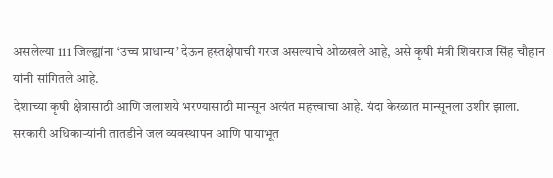असलेल्या 111 जिल्ह्यांना ‘उच्च प्राधान्य’ देऊन हस्तक्षेपाची गरज असल्याचे ओळखले आहे, असे कृषी मंत्री शिवराज सिंह चौहान यांनी सांगितले आहे.
देशाच्या कृषी क्षेत्रासाठी आणि जलाशये भरण्यासाठी मान्सून अत्यंत महत्त्वाचा आहे. यंदा केरळात मान्सूनला उशीर झाला. सरकारी अधिकाऱ्यांनी तातडीने जल व्यवस्थापन आणि पायाभूत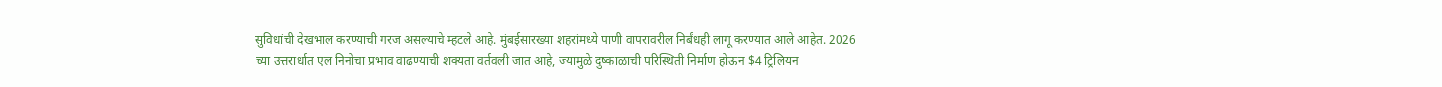सुविधांची देखभाल करण्याची गरज असल्याचे म्हटले आहे. मुंबईसारख्या शहरांमध्ये पाणी वापरावरील निर्बंधही लागू करण्यात आले आहेत. 2026 च्या उत्तरार्धात एल निनोचा प्रभाव वाढण्याची शक्यता वर्तवली जात आहे, ज्यामुळे दुष्काळाची परिस्थिती निर्माण होऊन $4 ट्रिलियन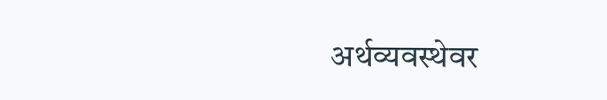अर्थव्यवस्थेवर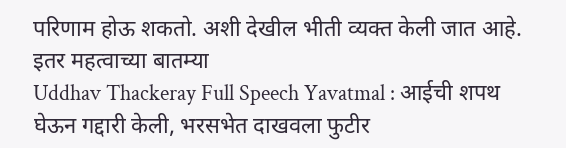परिणाम होऊ शकतो. अशी देखील भीती व्यक्त केली जात आहे.
इतर महत्वाच्या बातम्या
Uddhav Thackeray Full Speech Yavatmal : आईची शपथ घेऊन गद्दारी केली, भरसभेत दाखवला फुटीर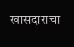खासदाराचा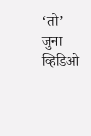‘तो’ जुना व्हिडिओ